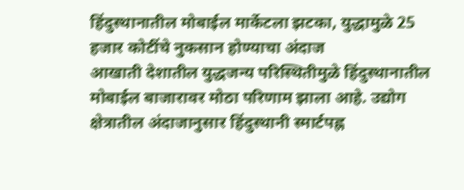हिंदुस्थानातील मोबाईल मार्केटला झटका, युद्धामुळे 25 हजार कोटींचे नुकसान होण्याचा अंदाज
आखाती देशातील युद्धजन्य परिस्थितीमुळे हिंदुस्थानातील मोबाईल बाजारावर मोठा परिणाम झाला आहे. उद्योग क्षेत्रातील अंदाजानुसार हिंदुस्थानी स्मार्टपह्न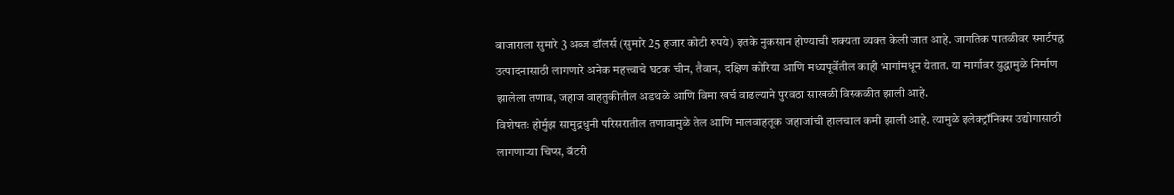बाजाराला सुमारे 3 अब्ज डॉलर्स (सुमारे 25 हजार कोटी रुपये) इतके नुकसान होण्याची शक्यता व्यक्त केली जात आहे. जागतिक पातळीवर स्मार्टपह्न उत्पादनासाठी लागणारे अनेक महत्त्वाचे घटक चीन, तैवान, दक्षिण कोरिया आणि मध्यपूर्वेतील काही भागांमधून येतात. या मार्गावर युद्धामुळे निर्माण झालेला तणाव, जहाज वाहतुकीतील अडथळे आणि विमा खर्च वाढल्याने पुरवठा साखळी विस्कळीत झाली आहे.
विशेषतः होर्मुझ सामुद्रधुनी परिसरातील तणावामुळे तेल आणि मालवाहतूक जहाजांची हालचाल कमी झाली आहे. त्यामुळे इलेक्ट्रॉनिक्स उद्योगासाठी लागणाऱ्या चिप्स, बॅटरी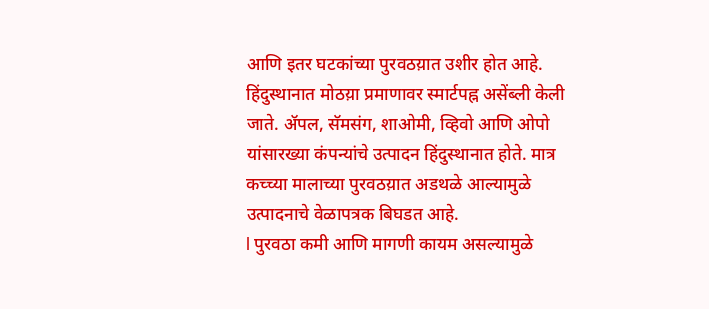आणि इतर घटकांच्या पुरवठय़ात उशीर होत आहे. हिंदुस्थानात मोठय़ा प्रमाणावर स्मार्टपह्न असेंब्ली केली जाते. ॲपल, सॅमसंग, शाओमी, व्हिवो आणि ओपो यांसारख्या कंपन्यांचे उत्पादन हिंदुस्थानात होते. मात्र कच्च्या मालाच्या पुरवठय़ात अडथळे आल्यामुळे उत्पादनाचे वेळापत्रक बिघडत आहे.
l पुरवठा कमी आणि मागणी कायम असल्यामुळे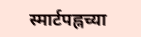स्मार्टपह्नच्या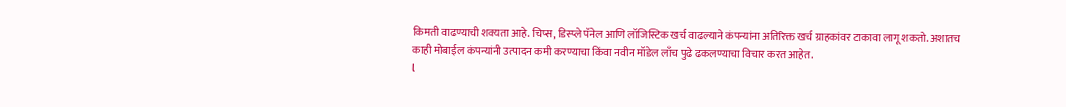किमती वाढण्याची शक्यता आहे. चिप्स, डिस्प्ले पॅनेल आणि लॉजिस्टिक खर्च वाढल्याने कंपन्यांना अतिरिक्त खर्च ग्राहकांवर टाकावा लागू शकतो. अशातच काही मोबाईल कंपन्यांनी उत्पादन कमी करण्याचा किंवा नवीन मॉडेल लाँच पुढे ढकलण्याचा विचार करत आहेत.
l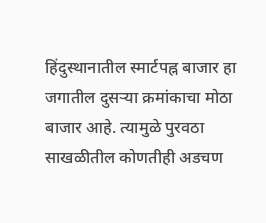हिंदुस्थानातील स्मार्टपह्न बाजार हा जगातील दुसऱ्या क्रमांकाचा मोठा बाजार आहे. त्यामुळे पुरवठा साखळीतील कोणतीही अडचण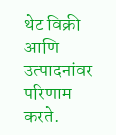थेट विक्री आणि उत्पादनांवर परिणाम करते.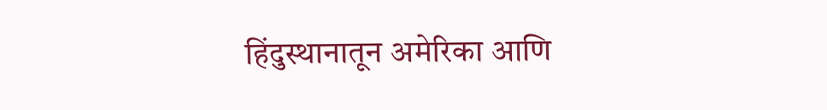हिंदुस्थानातून अमेरिका आणि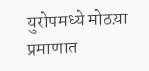युरोपमध्ये मोठय़ा प्रमाणात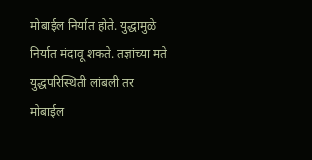मोबाईल निर्यात होते. युद्धामुळे निर्यात मंदावू शकते. तज्ञांच्या मते युद्धपरिस्थिती लांबली तर मोबाईल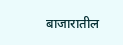बाजारातील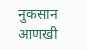नुकसान आणखी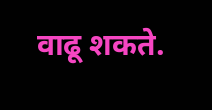वाढू शकते.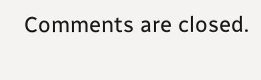Comments are closed.